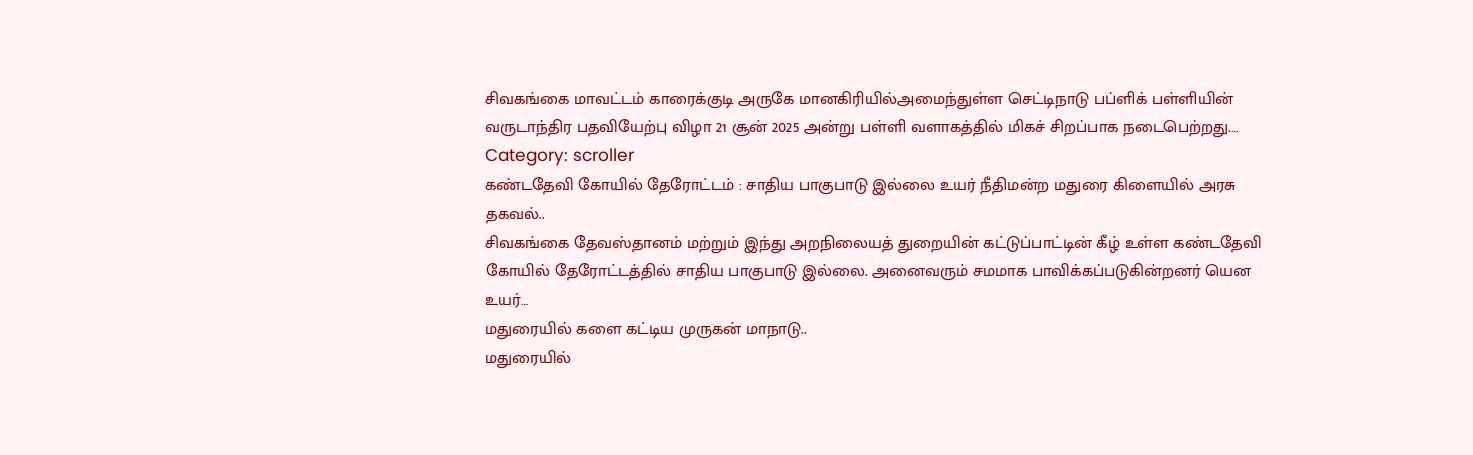சிவகங்கை மாவட்டம் காரைக்குடி அருகே மானகிரியில்அமைந்துள்ள செட்டிநாடு பப்ளிக் பள்ளியின் வருடாந்திர பதவியேற்பு விழா 21 சூன் 2025 அன்று பள்ளி வளாகத்தில் மிகச் சிறப்பாக நடைபெற்றது.…
Category: scroller
கண்டதேவி கோயில் தேரோட்டம் : சாதிய பாகுபாடு இல்லை உயர் நீதிமன்ற மதுரை கிளையில் அரசு தகவல்..
சிவகங்கை தேவஸ்தானம் மற்றும் இந்து அறநிலையத் துறையின் கட்டுப்பாட்டின் கீழ் உள்ள கண்டதேவி கோயில் தேரோட்டத்தில் சாதிய பாகுபாடு இல்லை. அனைவரும் சமமாக பாவிக்கப்படுகின்றனர் யென உயர்…
மதுரையில் களை கட்டிய முருகன் மாநாடு..
மதுரையில்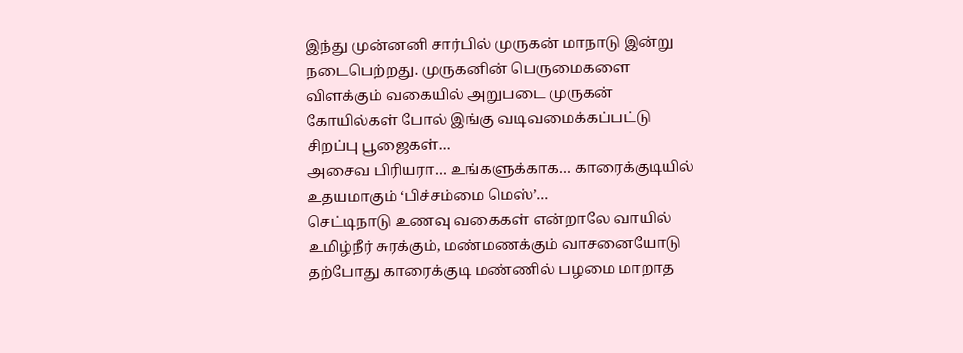இந்து முன்னனி சார்பில் முருகன் மாநாடு இன்று நடைபெற்றது. முருகனின் பெருமைகளை விளக்கும் வகையில் அறுபடை முருகன் கோயில்கள் போல் இங்கு வடிவமைக்கப்பட்டு சிறப்பு பூஜைகள்…
அசைவ பிரியரா… உங்களுக்காக… காரைக்குடியில் உதயமாகும் ‘பிச்சம்மை மெஸ்’…
செட்டிநாடு உணவு வகைகள் என்றாலே வாயில் உமிழ்நீர் சுரக்கும், மண்மணக்கும் வாசனையோடு தற்போது காரைக்குடி மண்ணில் பழமை மாறாத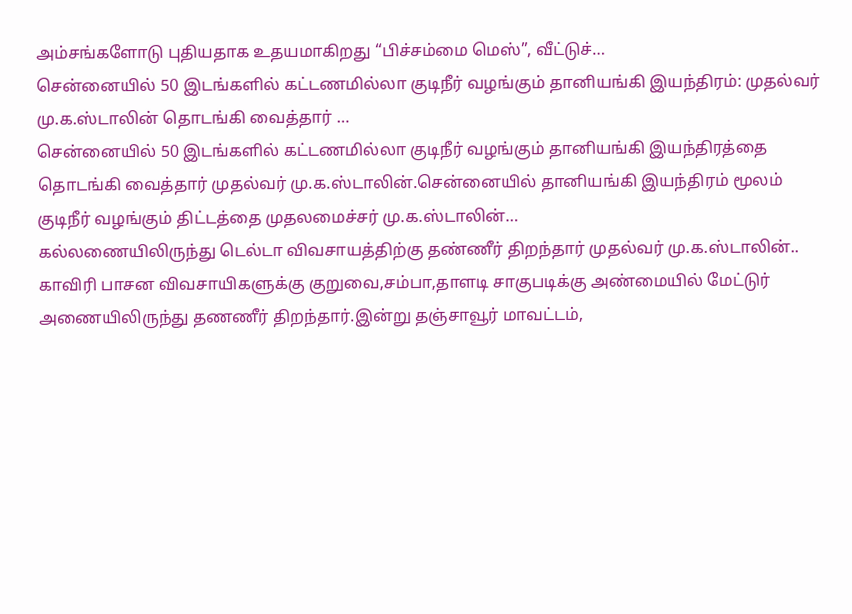அம்சங்களோடு புதியதாக உதயமாகிறது “பிச்சம்மை மெஸ்”, வீட்டுச்…
சென்னையில் 50 இடங்களில் கட்டணமில்லா குடிநீர் வழங்கும் தானியங்கி இயந்திரம்: முதல்வர் மு.க.ஸ்டாலின் தொடங்கி வைத்தார் …
சென்னையில் 50 இடங்களில் கட்டணமில்லா குடிநீர் வழங்கும் தானியங்கி இயந்திரத்தை தொடங்கி வைத்தார் முதல்வர் மு.க.ஸ்டாலின்.சென்னையில் தானியங்கி இயந்திரம் மூலம் குடிநீர் வழங்கும் திட்டத்தை முதலமைச்சர் மு.க.ஸ்டாலின்…
கல்லணையிலிருந்து டெல்டா விவசாயத்திற்கு தண்ணீர் திறந்தார் முதல்வர் மு.க.ஸ்டாலின்..
காவிரி பாசன விவசாயிகளுக்கு குறுவை,சம்பா,தாளடி சாகுபடிக்கு அண்மையில் மேட்டுர் அணையிலிருந்து தணணீர் திறந்தார்.இன்று தஞ்சாவூர் மாவட்டம்,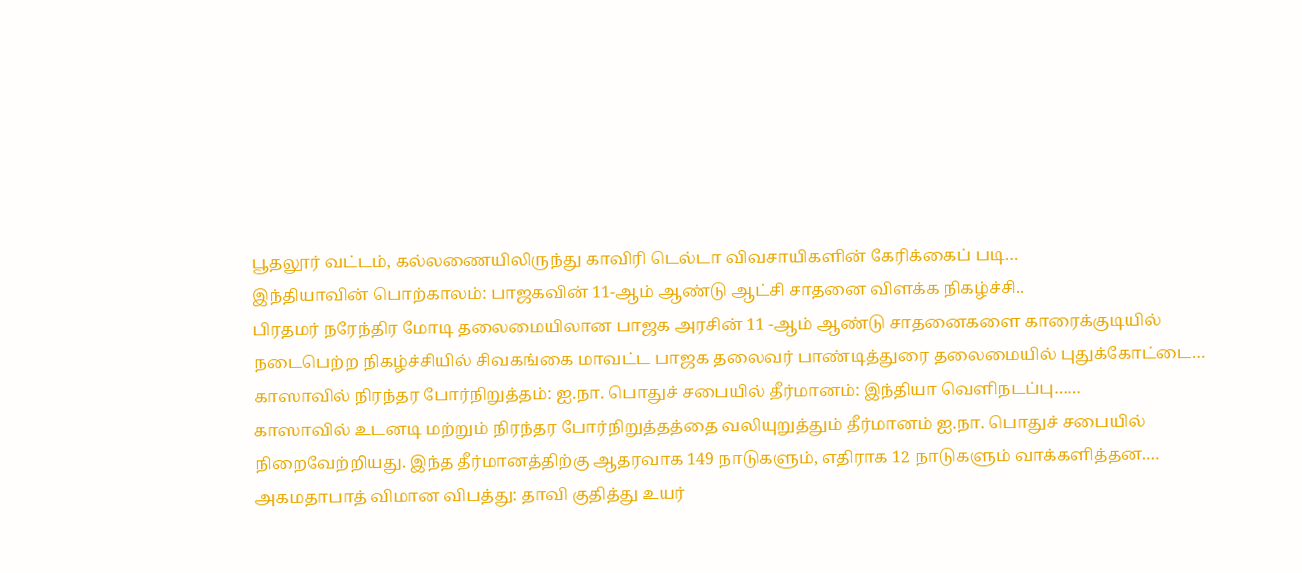பூதலூர் வட்டம், கல்லணையிலிருந்து காவிரி டெல்டா விவசாயிகளின் கேரிக்கைப் படி…
இந்தியாவின் பொற்காலம்: பாஜகவின் 11-ஆம் ஆண்டு ஆட்சி சாதனை விளக்க நிகழ்ச்சி..
பிரதமர் நரேந்திர மோடி தலைமையிலான பாஜக அரசின் 11 -ஆம் ஆண்டு சாதனைகளை காரைக்குடியில் நடைபெற்ற நிகழ்ச்சியில் சிவகங்கை மாவட்ட பாஜக தலைவர் பாண்டித்துரை தலைமையில் புதுக்கோட்டை…
காஸாவில் நிரந்தர போர்நிறுத்தம்: ஐ.நா. பொதுச் சபையில் தீர்மானம்: இந்தியா வௌிநடப்பு……
காஸாவில் உடனடி மற்றும் நிரந்தர போர்நிறுத்தத்தை வலியுறுத்தும் தீர்மானம் ஐ.நா. பொதுச் சபையில் நிறைவேற்றியது. இந்த தீர்மானத்திற்கு ஆதரவாக 149 நாடுகளும், எதிராக 12 நாடுகளும் வாக்களித்தன.…
அகமதாபாத் விமான விபத்து: தாவி குதித்து உயர்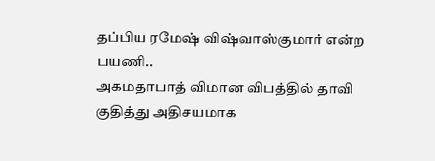தப்பிய ரமேஷ் விஷ்வாஸ்குமார் என்ற பயணி..
அகமதாபாத் விமான விபத்தில் தாவி குதித்து அதிசயமாக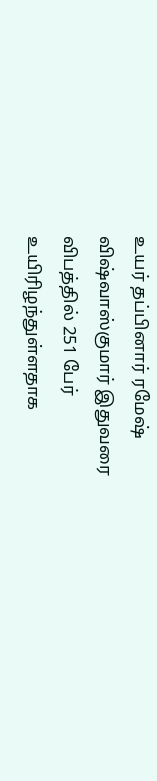உயர் தப்பினார் ரமேஷ் விஷ்வாஸ்குமார் இதுவரை விபத்தில் 251 பேர் உயிரிழந்துள்ளதாக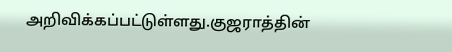அறிவிக்கப்பட்டுள்ளது.குஜராத்தின்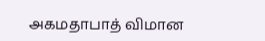அகமதாபாத் விமான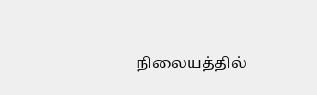நிலையத்தில்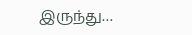இருந்து…